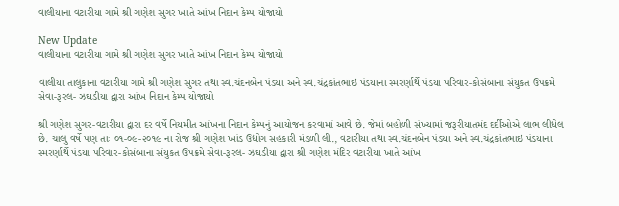વાલીયાના વટારીયા ગામે શ્રી ગણેશ સુગર ખાતે આંખ નિદાન કેમ્પ યોજાયો

New Update
વાલીયાના વટારીયા ગામે શ્રી ગણેશ સુગર ખાતે આંખ નિદાન કેમ્પ યોજાયો

વાલીયા તાલુકાના વટારીયા ગામે શ્રી ગણેશ સુગર તથા સ્વ.ચંદનબેન પંડયા અને સ્વ.ચંદ્રકાંતભાઇ પંડયાના સ્મરર્ણાર્થે પંડયા પરિવાર-કોસંબાના સંયુકત ઉપક્રમે સેવા-રૂરલ- ઝઘડીયા દ્વારા આંખ નિદાન કેમ્પ યોજાયો

શ્રી ગણેશ સુગર-વટારીયા દ્વારા દર વર્ષે નિયમીત આંખના નિદાન કેમ્પનું આયોજન કરવામાં આવે છે. જેમાં બહોળી સંખ્યામાં જરૂરીયાતમંદ દર્દીઓએ લાભ લીધેલ છે. ચાલુ વર્ષે પણ તાઃ ૦૧-૦૯-૨૦૧૯ ના રોજ શ્રી ગણેશ ખાંડ ઉદ્યોગ સહકારી મંડળી લી., વટારીયા તથા સ્વ.ચંદનબેન પંડયા અને સ્વ.ચંદ્રકાંતભાઇ પંડયાના સ્મરર્ણાર્થે પંડયા પરિવાર-કોસંબાના સંયુકત ઉપક્રમે સેવા-રૂરલ- ઝઘડીયા દ્વારા શ્રી ગણેશ મંદિર વટારીયા ખાતે આંખ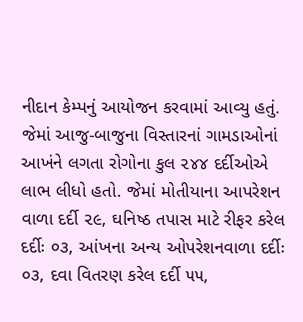નીદાન કેમ્પનું આયોજન કરવામાં આવ્યુ હતું. જેમાં આજુ-બાજુના વિસ્તારનાં ગામડાઓનાં આખંને લગતા રોગોના કુલ ૨૪૪ દર્દીઓએ લાભ લીધો હતો. જેમાં મોતીયાના આપરેશન વાળા દર્દી ૨૯, ઘનિષ્ઠ તપાસ માટે રીફર કરેલ દર્દીઃ ૦૩, આંખના અન્ય ઓપરેશનવાળા દર્દીઃ ૦૩, દવા વિતરણ કરેલ દર્દી ૫૫,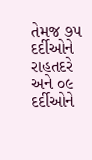તેમજ ૭૫ દર્દીઓને રાહતદરે અને ૦૯ દર્દીઓને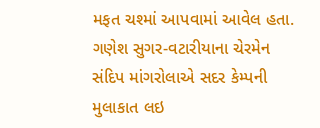મફત ચશ્માં આપવામાં આવેલ હતા. ગણેશ સુગર-વટારીયાના ચેરમેન સંદિપ માંગરોલાએ સદર કેમ્પની મુલાકાત લઇ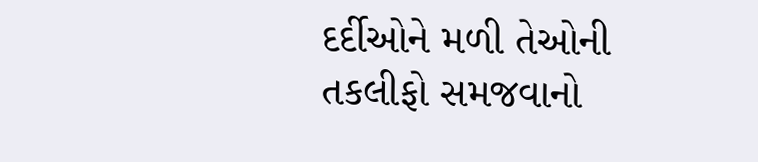દર્દીઓને મળી તેઓની તકલીફો સમજવાનો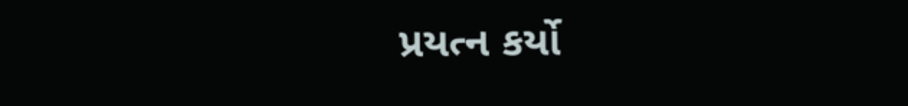પ્રયત્ન કર્યો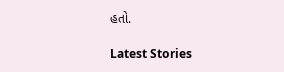હતો.

Latest Stories